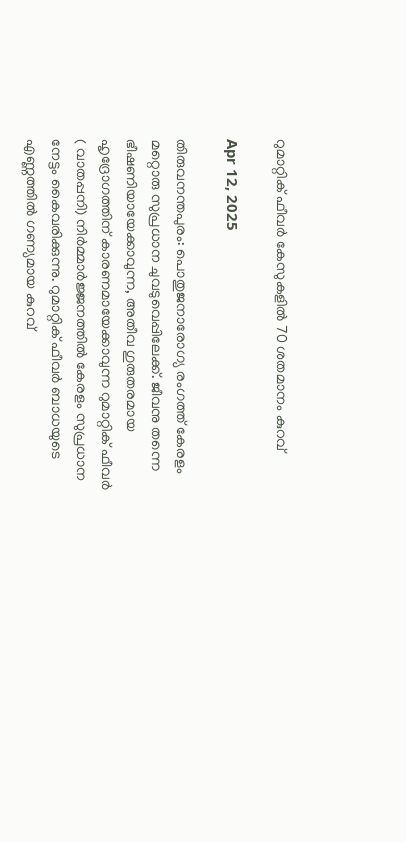റുമാറ്റിക് ഫീവര്‍ കേസുകളില്‍ 70 ശതമാനം കുറവ്

Apr 12, 2025

തിരുവനന്തപുരം: പൊതുജനാരോഗ്യ രംഗത്ത് കേരളം മറ്റൊരു സുപ്രധാന ചുവടുവെപ്പിലേക്ക്. ജീവനു തന്നെ ഭീഷണിയായേക്കാവുന്ന, അതീവ ഗുരുതരമായ ഹൃദ്രോഗത്തിന് കാരണമായേക്കാവുന്ന റുമാറ്റിക് ഫീവര്‍ ( വാതപ്പനി) നിര്‍മ്മാര്‍ജ്ജനത്തില്‍ കേരളം സുപ്രധാന നേട്ടം കൈവരിക്കുന്നു. റുമാറ്റിക് ഫീവര്‍ ബാധയുടെ എണ്ണത്തില്‍ ഗണ്യമായ കുറവ്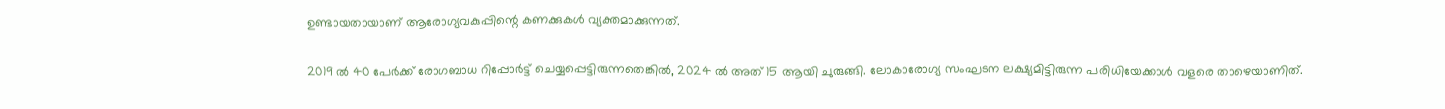ഉണ്ടായതായാണ് ആരോഗ്യവകുപ്പിന്റെ കണക്കുകള്‍ വ്യക്തമാക്കുന്നത്.

2019 ല്‍ 40 പേര്‍ക്ക് രോഗബാധ റിപ്പോര്‍ട്ട് ചെയ്യപ്പെട്ടിരുന്നതെങ്കില്‍, 2024 ല്‍ അത് 15 ആയി ചുരുങ്ങി. ലോകാരോഗ്യ സംഘടന ലക്ഷ്യമിട്ടിരുന്ന പരിധിയേക്കാള്‍ വളരെ താഴെയാണിത്.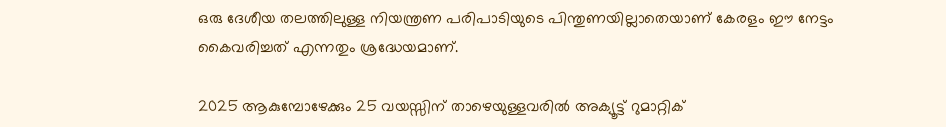ഒരു ദേശീയ തലത്തിലുള്ള നിയന്ത്രണ പരിപാടിയുടെ പിന്തുണയില്ലാതെയാണ് കേരളം ഈ നേട്ടം കൈവരിച്ചത് എന്നതും ശ്രദ്ധേയമാണ്.

2025 ആകുമ്പോഴേക്കും 25 വയസ്സിന് താഴെയുള്ളവരില്‍ അക്യൂട്ട് റുമാറ്റിക്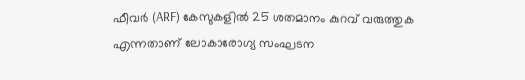ഫീവര്‍ (ARF) കേസുകളില്‍ 25 ശതമാനം കുറവ് വരുത്തുക എന്നതാണ് ലോകാരോഗ്യ സംഘടന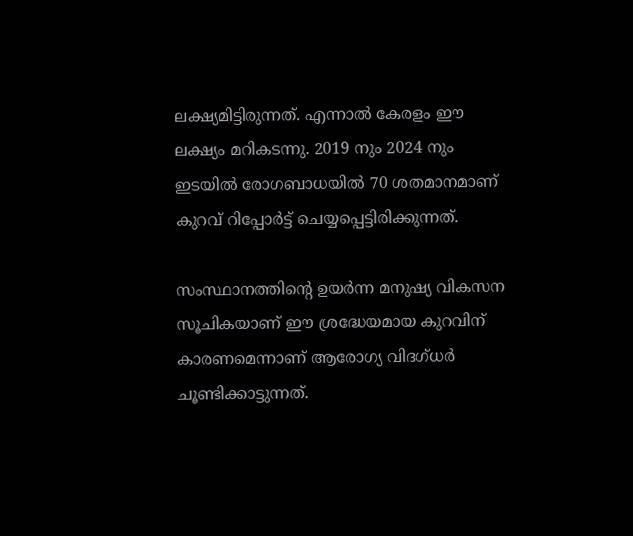ലക്ഷ്യമിട്ടിരുന്നത്. എന്നാല്‍ കേരളം ഈ ലക്ഷ്യം മറികടന്നു. 2019 നും 2024 നും ഇടയില്‍ രോഗബാധയില്‍ 70 ശതമാനമാണ് കുറവ് റിപ്പോര്‍ട്ട് ചെയ്യപ്പെട്ടിരിക്കുന്നത്.

സംസ്ഥാനത്തിന്റെ ഉയര്‍ന്ന മനുഷ്യ വികസന സൂചികയാണ് ഈ ശ്രദ്ധേയമായ കുറവിന് കാരണമെന്നാണ് ആരോഗ്യ വിദഗ്ധര്‍ ചൂണ്ടിക്കാട്ടുന്നത്.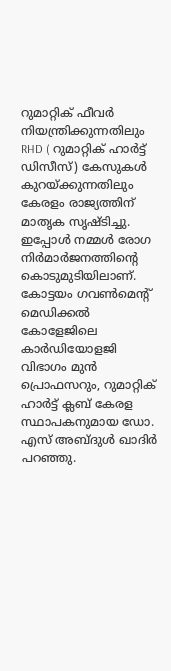റുമാറ്റിക് ഫീവര്‍ നിയന്ത്രിക്കുന്നതിലും RHD ( റുമാറ്റിക് ഹാര്‍ട്ട് ഡിസീസ്) കേസുകള്‍ കുറയ്ക്കുന്നതിലും കേരളം രാജ്യത്തിന് മാതൃക സൃഷ്ടിച്ചു. ഇപ്പോള്‍ നമ്മള്‍ രോഗ നിര്‍മാര്‍ജനത്തിന്റെ കൊടുമുടിയിലാണ്. കോട്ടയം ഗവണ്‍മെന്റ് മെഡിക്കല്‍ കോളേജിലെ കാര്‍ഡിയോളജി വിഭാഗം മുന്‍ പ്രൊഫസറും, റുമാറ്റിക് ഹാര്‍ട്ട് ക്ലബ് കേരള സ്ഥാപകനുമായ ഡോ. എസ് അബ്ദുള്‍ ഖാദിര്‍ പറഞ്ഞു.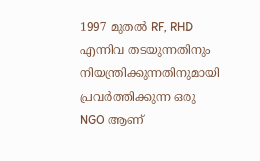1997 മുതല്‍ RF, RHD എന്നിവ തടയുന്നതിനും നിയന്ത്രിക്കുന്നതിനുമായി പ്രവര്‍ത്തിക്കുന്ന ഒരു NGO ആണ്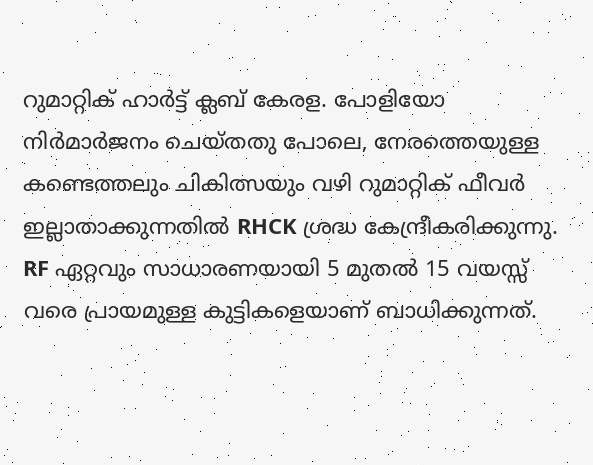റുമാറ്റിക് ഹാര്‍ട്ട് ക്ലബ് കേരള. പോളിയോ നിര്‍മാര്‍ജനം ചെയ്തതു പോലെ, നേരത്തെയുള്ള കണ്ടെത്തലും ചികിത്സയും വഴി റുമാറ്റിക് ഫീവര്‍ ഇല്ലാതാക്കുന്നതില്‍ RHCK ശ്രദ്ധ കേന്ദ്രീകരിക്കുന്നു. RF ഏറ്റവും സാധാരണയായി 5 മുതല്‍ 15 വയസ്സ് വരെ പ്രായമുള്ള കുട്ടികളെയാണ് ബാധിക്കുന്നത്.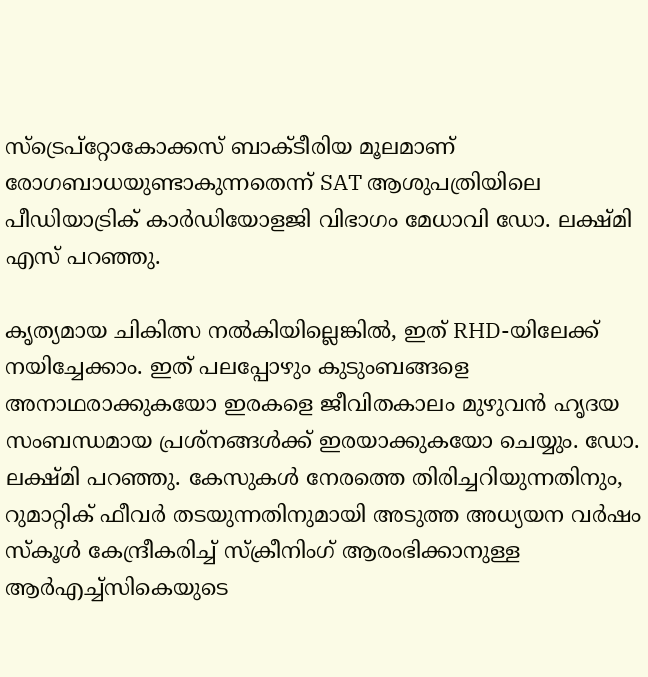സ്‌ട്രെപ്‌റ്റോകോക്കസ് ബാക്ടീരിയ മൂലമാണ് രോഗബാധയുണ്ടാകുന്നതെന്ന് SAT ആശുപത്രിയിലെ പീഡിയാട്രിക് കാര്‍ഡിയോളജി വിഭാഗം മേധാവി ഡോ. ലക്ഷ്മി എസ് പറഞ്ഞു.

കൃത്യമായ ചികിത്സ നല്‍കിയില്ലെങ്കില്‍, ഇത് RHD-യിലേക്ക് നയിച്ചേക്കാം. ഇത് പലപ്പോഴും കുടുംബങ്ങളെ അനാഥരാക്കുകയോ ഇരകളെ ജീവിതകാലം മുഴുവന്‍ ഹൃദയ സംബന്ധമായ പ്രശ്‌നങ്ങള്‍ക്ക് ഇരയാക്കുകയോ ചെയ്യും. ഡോ. ലക്ഷ്മി പറഞ്ഞു. കേസുകള്‍ നേരത്തെ തിരിച്ചറിയുന്നതിനും, റുമാറ്റിക് ഫീവര്‍ തടയുന്നതിനുമായി അടുത്ത അധ്യയന വര്‍ഷം സ്‌കൂള്‍ കേന്ദ്രീകരിച്ച് സ്‌ക്രീനിംഗ് ആരംഭിക്കാനുള്ള ആര്‍എച്ച്‌സികെയുടെ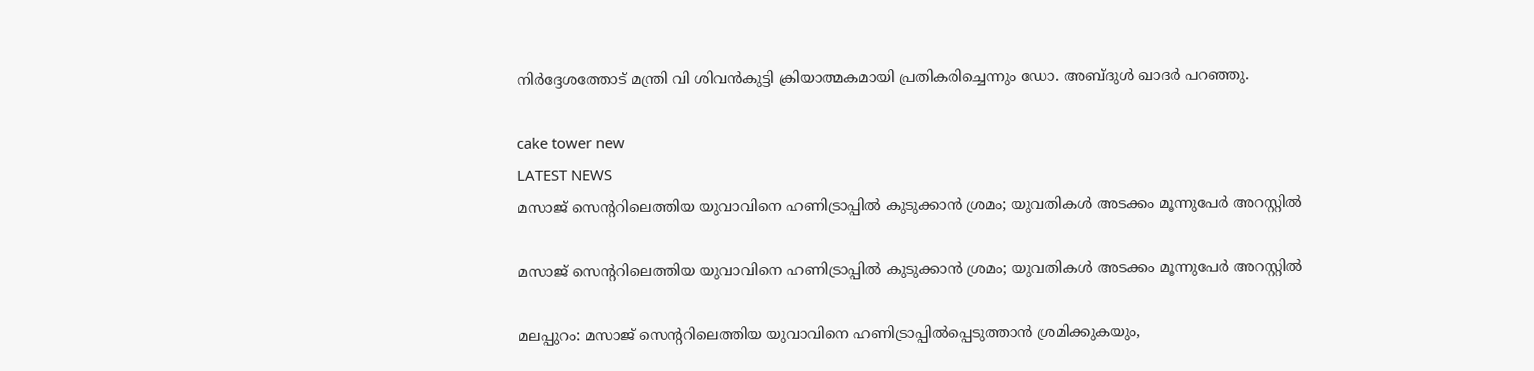നിര്‍ദ്ദേശത്തോട് മന്ത്രി വി ശിവന്‍കുട്ടി ക്രിയാത്മകമായി പ്രതികരിച്ചെന്നും ഡോ. അബ്ദുള്‍ ഖാദര്‍ പറഞ്ഞു.

cake tower new
LATEST NEWS
മസാജ് സെന്ററിലെത്തിയ യുവാവിനെ ഹണിട്രാപ്പിൽ കുടുക്കാൻ ശ്രമം; യുവതികൾ അടക്കം മൂന്നുപേർ അറസ്റ്റിൽ‌

മസാജ് സെന്ററിലെത്തിയ യുവാവിനെ ഹണിട്രാപ്പിൽ കുടുക്കാൻ ശ്രമം; യുവതികൾ അടക്കം മൂന്നുപേർ അറസ്റ്റിൽ‌

മലപ്പുറം: മസാജ് സെന്ററിലെത്തിയ യുവാവിനെ ഹണിട്രാപ്പിൽപ്പെടുത്താൻ ശ്രമിക്കുകയും,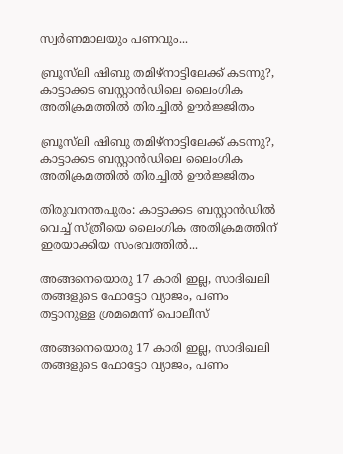സ്വർണമാലയും പണവും...

ബ്രൂസ്‌ലി ഷിബു തമിഴ്‌നാട്ടിലേക്ക് കടന്നു?, കാട്ടാക്കട ബസ്റ്റാൻഡിലെ ലൈംഗിക അതിക്രമത്തിൽ തിരച്ചിൽ ഊർജ്ജിതം

ബ്രൂസ്‌ലി ഷിബു തമിഴ്‌നാട്ടിലേക്ക് കടന്നു?, കാട്ടാക്കട ബസ്റ്റാൻഡിലെ ലൈംഗിക അതിക്രമത്തിൽ തിരച്ചിൽ ഊർജ്ജിതം

തിരുവനന്തപുരം: കാട്ടാക്കട ബസ്റ്റാൻഡിൽ വെച്ച് സ്ത്രീയെ ലൈംഗിക അതിക്രമത്തിന് ഇരയാക്കിയ സംഭവത്തിൽ...

അങ്ങനെയൊരു 17 കാരി ഇല്ല, സാദിഖലി തങ്ങളുടെ ഫോട്ടോ വ്യാജം, പണം തട്ടാനുള്ള ശ്രമമെന്ന് പൊലീസ്

അങ്ങനെയൊരു 17 കാരി ഇല്ല, സാദിഖലി തങ്ങളുടെ ഫോട്ടോ വ്യാജം, പണം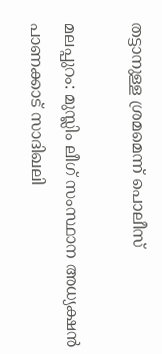തട്ടാനുള്ള ശ്രമമെന്ന് പൊലീസ്

മലപ്പുറം: മുസ്ലിം ലീഗ് സംസ്ഥാന അധ്യക്ഷന്‍ പാണക്കാട് സാദിഖലി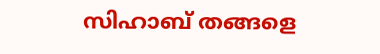സിഹാബ് തങ്ങളെ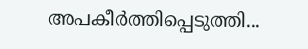അപകീര്‍ത്തിപ്പെടുത്തി...